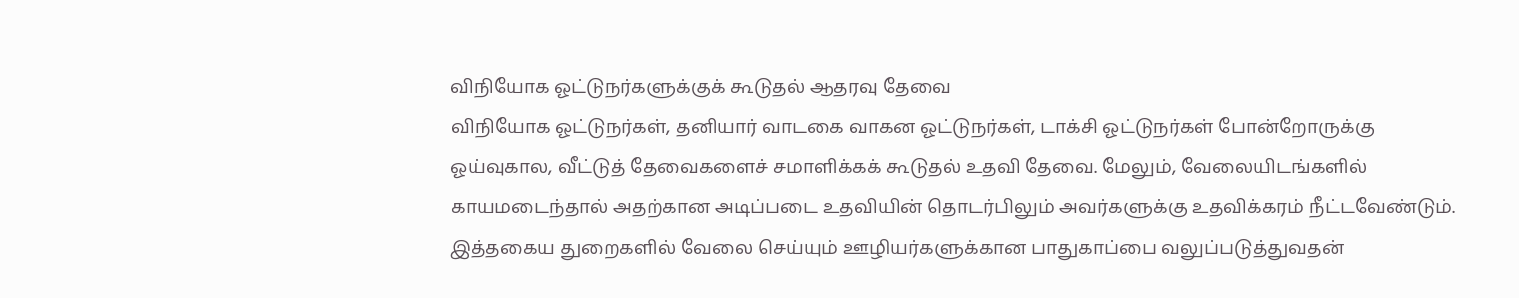விநியோக ஓட்டுநர்களுக்குக் கூடுதல் ஆதரவு தேவை
விநியோக ஓட்டுநர்கள், தனியார் வாடகை வாகன ஓட்டுநர்கள், டாக்சி ஓட்டுநர்கள் போன்றோருக்கு ஓய்வுகால, வீட்டுத் தேவைகளைச் சமாளிக்கக் கூடுதல் உதவி தேவை. மேலும், வேலையிடங்களில் காயமடைந்தால் அதற்கான அடிப்படை உதவியின் தொடர்பிலும் அவர்களுக்கு உதவிக்கரம் நீட்டவேண்டும்.
இத்தகைய துறைகளில் வேலை செய்யும் ஊழியர்களுக்கான பாதுகாப்பை வலுப்படுத்துவதன்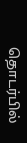தொடர்பில்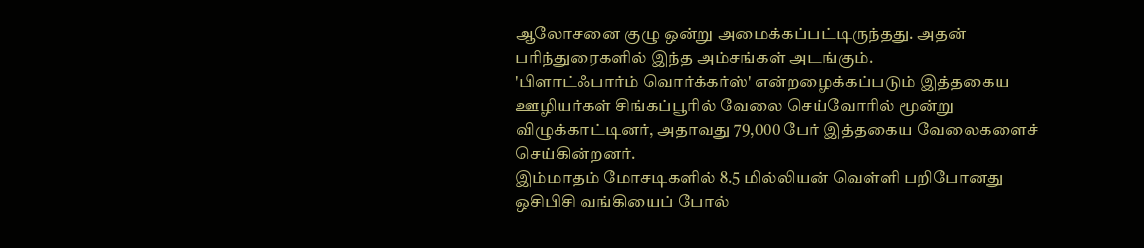ஆலோசனை குழு ஒன்று அமைக்கப்பட்டிருந்தது. அதன் பரிந்துரைகளில் இந்த அம்சங்கள் அடங்கும்.
'பிளாட்ஃபார்ம் வொர்க்கர்ஸ்' என்றழைக்கப்படும் இத்தகைய ஊழியர்கள் சிங்கப்பூரில் வேலை செய்வோரில் மூன்று விழுக்காட்டினர், அதாவது 79,000 பேர் இத்தகைய வேலைகளைச் செய்கின்றனர்.
இம்மாதம் மோசடிகளில் 8.5 மில்லியன் வெள்ளி பறிபோனது
ஒசிபிசி வங்கியைப் போல்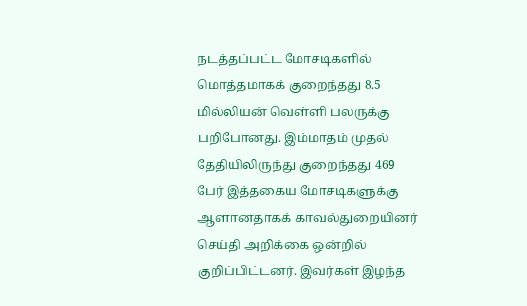நடத்தப்பட்ட மோசடிகளில் மொத்தமாகக் குறைந்தது 8.5 மில்லியன் வெள்ளி பலருக்கு பறிபோனது. இம்மாதம் முதல் தேதியிலிருந்து குறைந்தது 469 பேர் இத்தகைய மோசடிகளுக்கு ஆளானதாகக் காவல்துறையினர் செய்தி அறிக்கை ஒன்றில் குறிப்பிட்டனர். இவர்கள் இழந்த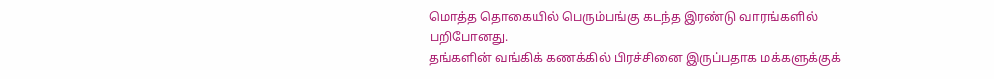மொத்த தொகையில் பெரும்பங்கு கடந்த இரண்டு வாரங்களில் பறிபோனது.
தங்களின் வங்கிக் கணக்கில் பிரச்சினை இருப்பதாக மக்களுக்குக்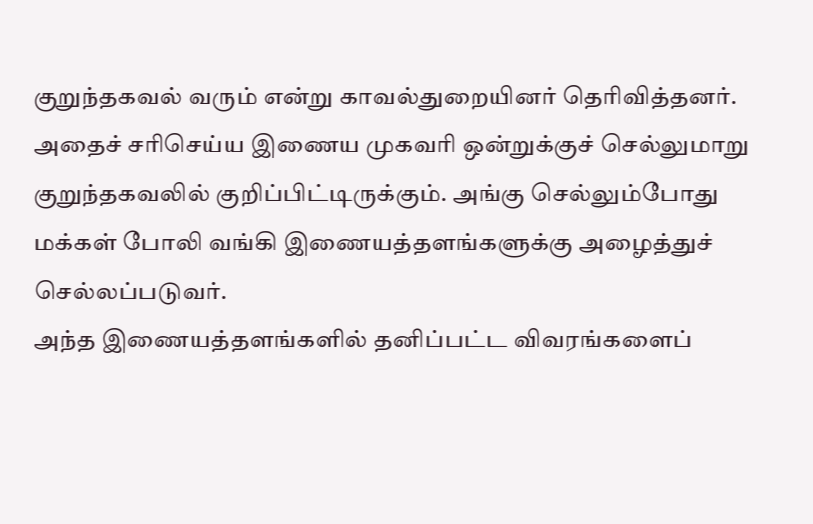குறுந்தகவல் வரும் என்று காவல்துறையினர் தெரிவித்தனர். அதைச் சரிசெய்ய இணைய முகவரி ஒன்றுக்குச் செல்லுமாறு குறுந்தகவலில் குறிப்பிட்டிருக்கும். அங்கு செல்லும்போது மக்கள் போலி வங்கி இணையத்தளங்களுக்கு அழைத்துச் செல்லப்படுவர்.
அந்த இணையத்தளங்களில் தனிப்பட்ட விவரங்களைப்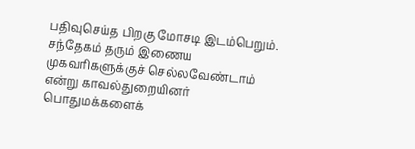பதிவுசெய்த பிறகு மோசடி இடம்பெறும். சந்தேகம் தரும் இணைய முகவரிகளுக்குச் செல்லவேண்டாம் என்று காவல்துறையினர் பொதுமக்களைக்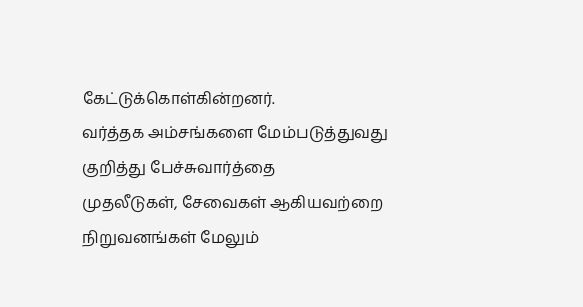கேட்டுக்கொள்கின்றனர்.
வர்த்தக அம்சங்களை மேம்படுத்துவது குறித்து பேச்சுவார்த்தை
முதலீடுகள், சேவைகள் ஆகியவற்றை நிறுவனங்கள் மேலும்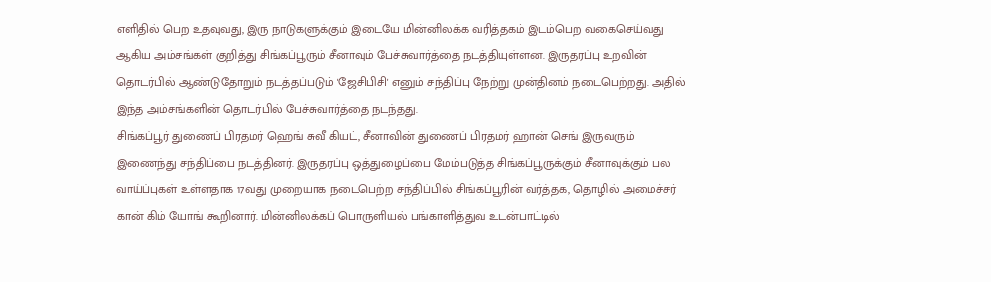எளிதில் பெற உதவுவது, இரு நாடுகளுக்கும் இடையே மின்னிலக்க வரித்தகம் இடம்பெற வகைசெய்வது ஆகிய அம்சங்கள் குறித்து சிங்கப்பூரும் சீனாவும் பேச்சுவார்த்தை நடத்தியுள்ளன. இருதரப்பு உறவின் தொடர்பில் ஆண்டுதோறும் நடத்தப்படும் 'ஜேசிபிசி' எனும் சந்திப்பு நேற்று முன்தினம் நடைபெற்றது. அதில் இந்த அம்சங்களின் தொடர்பில் பேச்சுவார்த்தை நடந்தது.
சிங்கப்பூர் துணைப் பிரதமர் ஹெங் சுவீ கியட், சீனாவின் துணைப் பிரதமர் ஹான் செங் இருவரும் இணைந்து சந்திப்பை நடத்தினர். இருதரப்பு ஒத்துழைப்பை மேம்படுத்த சிங்கப்பூருக்கும் சீனாவுக்கும் பல வாய்ப்புகள் உள்ளதாக 17வது முறையாக நடைபெற்ற சந்திப்பில் சிங்கப்பூரின் வர்த்தக, தொழில் அமைச்சர் கான் கிம் யோங் கூறினார். மின்னிலக்கப் பொருளியல் பங்காளித்துவ உடன்பாட்டில்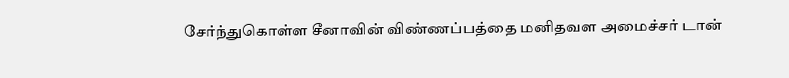சேர்ந்துகொள்ள சீனாவின் விண்ணப்பத்தை மனிதவள அமைச்சர் டான்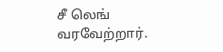சீ லெங் வரவேற்றார்.